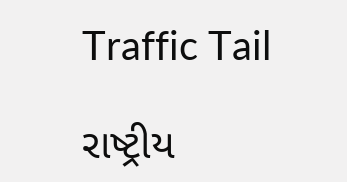Traffic Tail

રાષ્ટ્રીય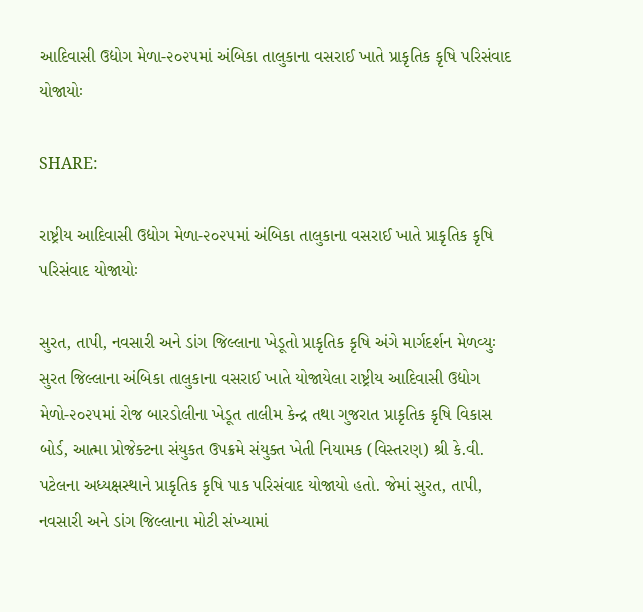આદિવાસી ઉદ્યોગ મેળા-૨૦૨૫માં અંબિકા તાલુકાના વસરાઈ ખાતે પ્રાકૃતિક કૃષિ પરિસંવાદ યોજાયોઃ

SHARE:

રાષ્ટ્રીય આદિવાસી ઉદ્યોગ મેળા-૨૦૨૫માં અંબિકા તાલુકાના વસરાઈ ખાતે પ્રાકૃતિક કૃષિ પરિસંવાદ યોજાયોઃ

સુરત, તાપી, નવસારી અને ડાંગ જિલ્લાના ખેડૂતો પ્રાકૃતિક કૃષિ અંગે માર્ગદર્શન મેળવ્યુઃ
સુરત જિલ્લાના અંબિકા તાલુકાના વસરાઈ ખાતે યોજાયેલા રાષ્ટ્રીય આદિવાસી ઉદ્યોગ મેળો-૨૦૨૫માં રોજ બારડોલીના ખેડૂત તાલીમ કેન્દ્ર તથા ગુજરાત પ્રાકૃતિક કૃષિ વિકાસ બોર્ડ, આત્મા પ્રોજેક્ટના સંયુકત ઉપક્રમે સંયુક્ત ખેતી નિયામક (વિસ્તરણ) શ્રી કે.વી. પટેલના અધ્યક્ષસ્થાને પ્રાકૃતિક કૃષિ પાક પરિસંવાદ યોજાયો હતો. જેમાં સુરત, તાપી, નવસારી અને ડાંગ જિલ્લાના મોટી સંખ્યામાં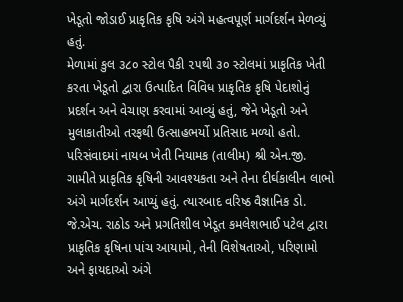ખેડૂતો જોડાઈ પ્રાકૃતિક કૃષિ અંગે મહત્વપૂર્ણ માર્ગદર્શન મેળવ્યું હતું.
મેળામાં કુલ ૩૮૦ સ્ટોલ પૈકી ૨૫થી ૩૦ સ્ટોલમાં પ્રાકૃતિક ખેતી કરતા ખેડૂતો દ્વારા ઉત્પાદિત વિવિધ પ્રાકૃતિક કૃષિ પેદાશોનું પ્રદર્શન અને વેચાણ કરવામાં આવ્યું હતું, જેને ખેડૂતો અને મુલાકાતીઓ તરફથી ઉત્સાહભર્યો પ્રતિસાદ મળ્યો હતો.
પરિસંવાદમાં નાયબ ખેતી નિયામક (તાલીમ) શ્રી એન.જી. ગામીતે પ્રાકૃતિક કૃષિની આવશ્યકતા અને તેના દીર્ઘકાલીન લાભો અંગે માર્ગદર્શન આપ્યું હતું. ત્યારબાદ વરિષ્ઠ વૈજ્ઞાનિક ડો. જે.એચ. રાઠોડ અને પ્રગતિશીલ ખેડૂત કમલેશભાઈ પટેલ દ્વારા પ્રાકૃતિક કૃષિના પાંચ આયામો, તેની વિશેષતાઓ, પરિણામો અને ફાયદાઓ અંગે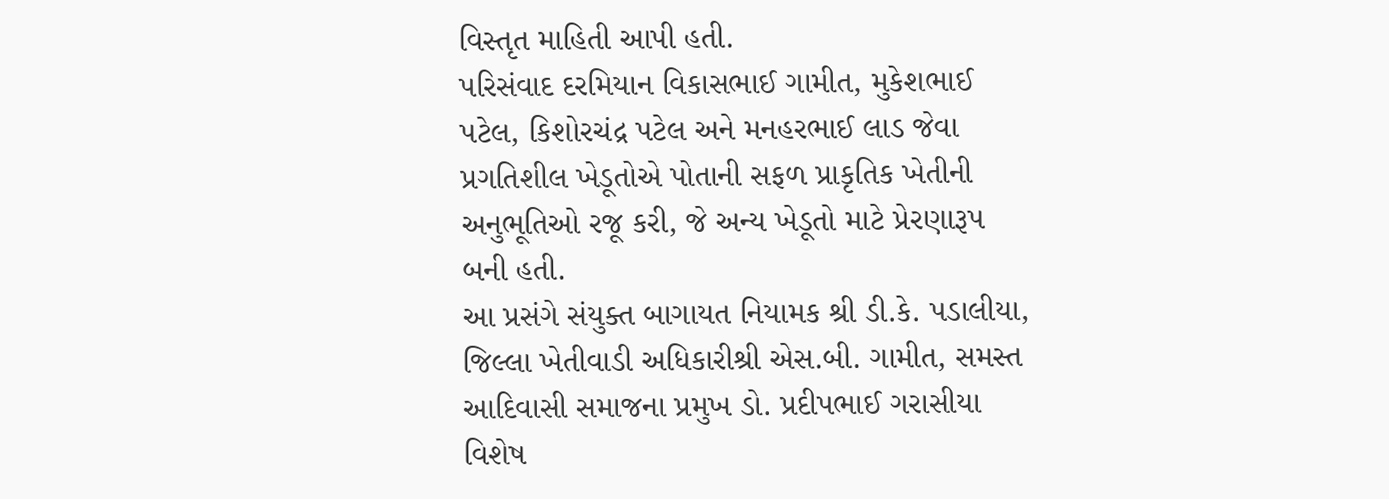વિસ્તૃત માહિતી આપી હતી.
પરિસંવાદ દરમિયાન વિકાસભાઈ ગામીત, મુકેશભાઈ પટેલ, કિશોરચંદ્ર પટેલ અને મનહરભાઈ લાડ જેવા પ્રગતિશીલ ખેડૂતોએ પોતાની સફળ પ્રાકૃતિક ખેતીની અનુભૂતિઓ રજૂ કરી, જે અન્ય ખેડૂતો માટે પ્રેરણારૂપ બની હતી.
આ પ્રસંગે સંયુક્ત બાગાયત નિયામક શ્રી ડી.કે. પડાલીયા, જિલ્લા ખેતીવાડી અધિકારીશ્રી એસ.બી. ગામીત, સમસ્ત આદિવાસી સમાજના પ્રમુખ ડો. પ્રદીપભાઈ ગરાસીયા વિશેષ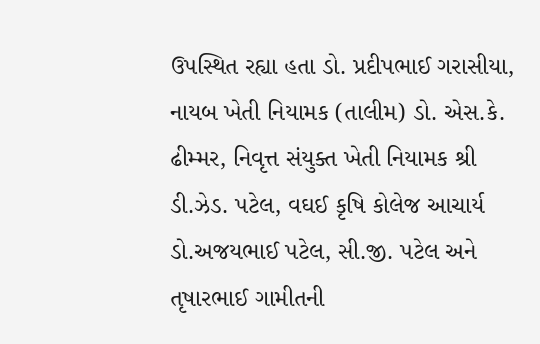ઉપસ્થિત રહ્યા હતા ડો. પ્રદીપભાઈ ગરાસીયા, નાયબ ખેતી નિયામક (તાલીમ) ડો. એસ.કે. ઢીમ્મર, નિવૃત્ત સંયુક્ત ખેતી નિયામક શ્રી ડી.ઝેડ. પટેલ, વઘઈ કૃષિ કોલેજ આચાર્ય ડો.અજયભાઈ પટેલ, સી.જી. પટેલ અને તૃષારભાઈ ગામીતની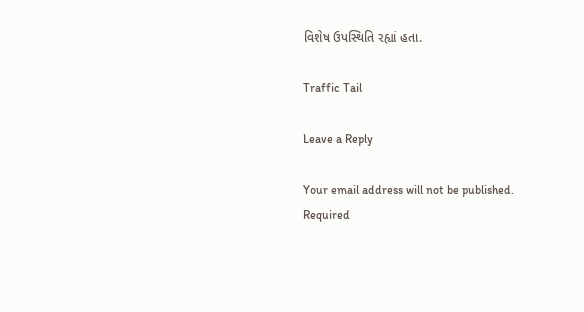વિશેષ ઉપસ્થિતિ રહ્યાં હતા.

Traffic Tail

Leave a Reply

Your email address will not be published. Required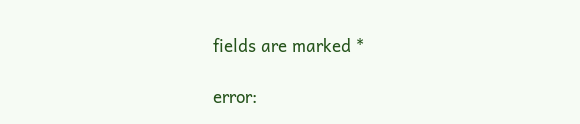fields are marked *

error: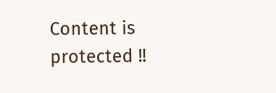Content is protected !!